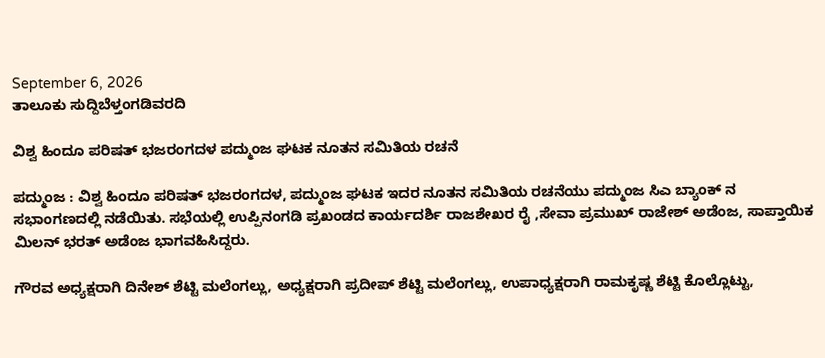September 6, 2026
ತಾಲೂಕು ಸುದ್ದಿಬೆಳ್ತಂಗಡಿವರದಿ

ವಿಶ್ವ ಹಿಂದೂ ಪರಿಷತ್ ಭಜರಂಗದಳ ಪದ್ಮುಂಜ ಘಟಕ ನೂತನ ಸಮಿತಿಯ ರಚನೆ

ಪದ್ಮುಂಜ : ವಿಶ್ವ ಹಿಂದೂ ಪರಿಷತ್ ಭಜರಂಗದಳ, ಪದ್ಮುಂಜ ಘಟಕ ಇದರ ನೂತನ ಸಮಿತಿಯ ರಚನೆಯು ಪದ್ಮುಂಜ ಸಿಎ ಬ್ಯಾಂಕ್ ನ ಸಭಾಂಗಣದಲ್ಲಿ ನಡೆಯಿತು. ಸಭೆಯಲ್ಲಿ ಉಪ್ಪಿನಂಗಡಿ ಪ್ರಖಂಡದ ಕಾರ್ಯದರ್ಶಿ ರಾಜಶೇಖರ ರೈ ,ಸೇವಾ ಪ್ರಮುಖ್ ರಾಜೇಶ್ ಅಡೆಂಜ, ಸಾಪ್ತಾಯಿಕ ಮಿಲನ್ ಭರತ್ ಅಡೆಂಜ ಭಾಗವಹಿಸಿದ್ದರು.

ಗೌರವ ಅಧ್ಯಕ್ಷರಾಗಿ ದಿನೇಶ್ ಶೆಟ್ಟಿ ಮಲೆಂಗಲ್ಲು, ಅಧ್ಯಕ್ಷರಾಗಿ ಪ್ರದೀಪ್ ಶೆಟ್ಟಿ ಮಲೆಂಗಲ್ಲು, ಉಪಾಧ್ಯಕ್ಷರಾಗಿ ರಾಮಕೃಷ್ಣ ಶೆಟ್ಟಿ ಕೊಲ್ಲೊಟ್ಟು,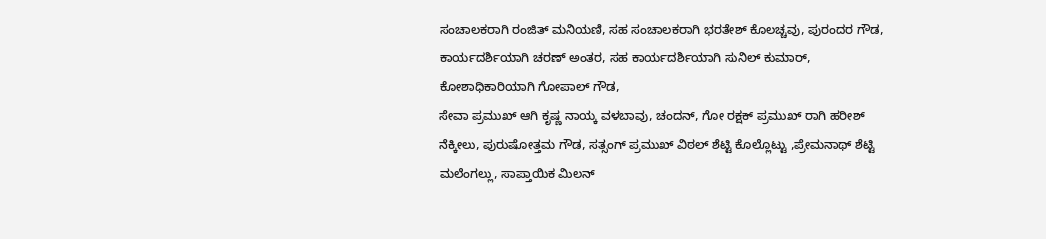ಸಂಚಾಲಕರಾಗಿ ರಂಜಿತ್ ಮನಿಯಣಿ, ಸಹ ಸಂಚಾಲಕರಾಗಿ ಭರತೇಶ್ ಕೊಲಚ್ಚವು, ಪುರಂದರ ಗೌಡ, ಕಾರ್ಯದರ್ಶಿಯಾಗಿ ಚರಣ್ ಅಂತರ, ಸಹ ಕಾರ್ಯದರ್ಶಿಯಾಗಿ ಸುನಿಲ್ ಕುಮಾರ್, ಕೋಶಾಧಿಕಾರಿಯಾಗಿ ಗೋಪಾಲ್ ಗೌಡ,
ಸೇವಾ ಪ್ರಮುಖ್ ಆಗಿ ಕೃಷ್ಣ ನಾಯ್ಕ ವಳಬಾವು, ಚಂದನ್, ಗೋ ರಕ್ಷಕ್ ಪ್ರಮುಖ್ ರಾಗಿ ಹರೀಶ್ ನೆಕ್ಕೀಲು, ಪುರುಷೋತ್ತಮ ಗೌಡ, ಸತ್ಸಂಗ್ ಪ್ರಮುಖ್ ವಿಠಲ್ ಶೆಟ್ಟಿ ಕೊಲ್ಲೊಟ್ಟು ,ಪ್ರೇಮನಾಥ್ ಶೆಟ್ಟಿ ಮಲೆಂಗಲ್ಲು, ಸಾಪ್ತಾಯಿಕ ಮಿಲನ್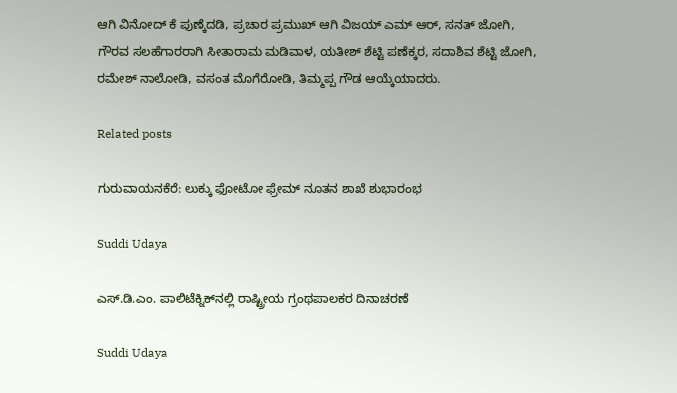ಆಗಿ ವಿನೋದ್ ಕೆ ಪುಣ್ಕೆದಡಿ, ಪ್ರಚಾರ ಪ್ರಮುಖ್ ಆಗಿ ವಿಜಯ್ ಎಮ್ ಆರ್, ಸನತ್ ಜೋಗಿ, ಗೌರವ ಸಲಹೆಗಾರರಾಗಿ ಸೀತಾರಾಮ ಮಡಿವಾಳ, ಯತೀಶ್ ಶೆಟ್ಟಿ ಪಣೆಕ್ಕರ, ಸದಾಶಿವ ಶೆಟ್ಟಿ ಜೋಗಿ, ರಮೇಶ್ ನಾಲೋಡಿ, ವಸಂತ ಮೊಗೆರೋಡಿ, ತಿಮ್ಮಪ್ಪ ಗೌಡ ಆಯ್ಕೆಯಾದರು.

Related posts

ಗುರುವಾಯನಕೆರೆ: ಲುಕ್ಕು ಫೋಟೋ ಫ್ರೇಮ್ ನೂತನ ಶಾಖೆ ಶುಭಾರಂಭ

Suddi Udaya

ಎಸ್.ಡಿ.ಎಂ. ಪಾಲಿಟೆಕ್ನಿಕ್‌ನಲ್ಲಿ ರಾಷ್ಟ್ರೀಯ ಗ್ರಂಥಪಾಲಕರ ದಿನಾಚರಣೆ

Suddi Udaya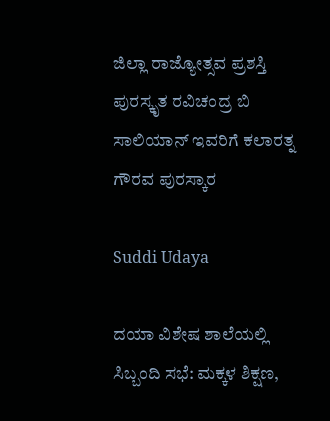ಜಿಲ್ಲಾ ರಾಜ್ಯೋತ್ಸವ ಪ್ರಶಸ್ತಿ ಪುರಸ್ಕೃತ ರವಿಚಂದ್ರ ಬಿ ಸಾಲಿಯಾನ್ ಇವರಿಗೆ ಕಲಾರತ್ನ ಗೌರವ ಪುರಸ್ಕಾರ

Suddi Udaya

ದಯಾ ವಿಶೇಷ ಶಾಲೆಯಲ್ಲಿ ಸಿಬ್ಬಂದಿ ಸಭೆ: ಮಕ್ಕಳ ಶಿಕ್ಷಣ,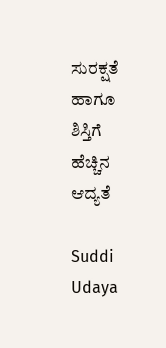ಸುರಕ್ಷತೆ ಹಾಗೂ ಶಿಸ್ತಿಗೆ ಹೆಚ್ಚಿನ ಆದ್ಯತೆ

Suddi Udaya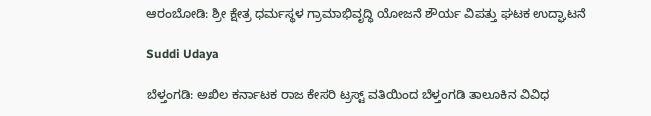ಆರಂಬೋಡಿ: ಶ್ರೀ ಕ್ಷೇತ್ರ ಧರ್ಮಸ್ಥಳ ಗ್ರಾಮಾಭಿವೃದ್ಧಿ ಯೋಜನೆ ಶೌರ್ಯ ವಿಪತ್ತು ಘಟಕ ಉದ್ಘಾಟನೆ

Suddi Udaya

ಬೆಳ್ತಂಗಡಿ: ಅಖಿಲ ಕರ್ನಾಟಕ ರಾಜ ಕೇಸರಿ ಟ್ರಸ್ಟ್ ವತಿಯಿಂದ ಬೆಳ್ತಂಗಡಿ ತಾಲೂಕಿನ ವಿವಿಧ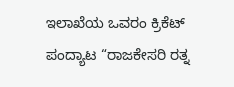ಇಲಾಖೆಯ ಒವರಂ ಕ್ರಿಕೆಟ್ ಪಂದ್ಯಾಟ “ರಾಜಕೇಸರಿ ರತ್ನ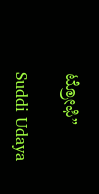ಟ್ರೋಫಿ”

Suddi Udaya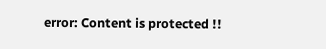error: Content is protected !!